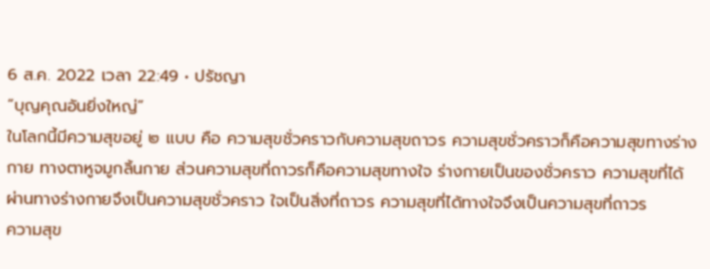6 ส.ค. 2022 เวลา 22:49 • ปรัชญา
“บุญคุณอันยิ่งใหญ่”
ในโลกนี้มีความสุขอยู่ ๒ แบบ คือ ความสุขชั่วคราวกับความสุขถาวร ความสุขชั่วคราวก็คือความสุขทางร่างกาย ทางตาหูจมูกลิ้นกาย ส่วนความสุขที่ถาวรก็คือความสุขทางใจ ร่างกายเป็นของชั่วคราว ความสุขที่ได้ผ่านทางร่างกายจึงเป็นความสุขชั่วคราว ใจเป็นสิ่งที่ถาวร ความสุขที่ได้ทางใจจึงเป็นความสุขที่ถาวร
ความสุข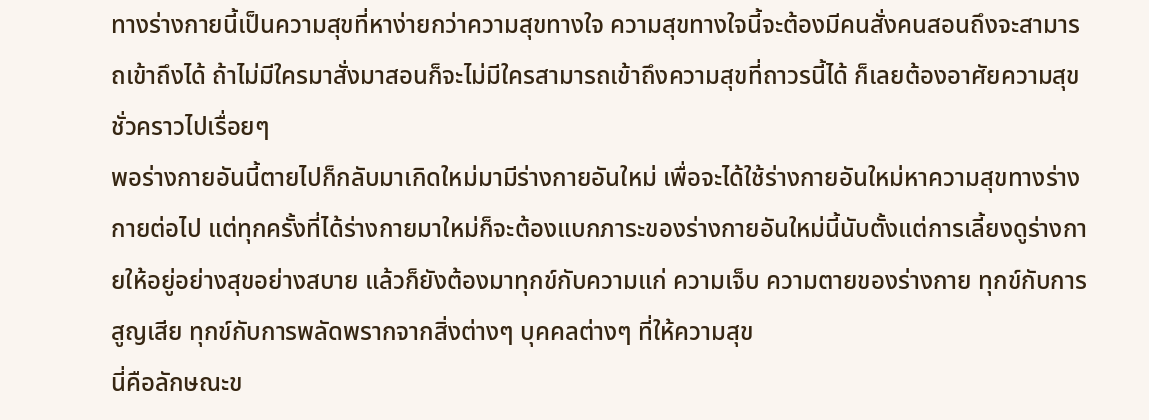ทางร่างกายนี้เป็นความสุขที่หาง่ายกว่าความสุขทางใจ ความสุขทางใจนี้จะต้องมีคนสั่งคนสอนถึงจะสามารถเข้าถึงได้ ถ้าไม่มีใครมาสั่งมาสอนก็จะไม่มีใครสามารถเข้าถึงความสุขที่ถาวรนี้ได้ ก็เลยต้องอาศัยความสุขชั่วคราวไปเรื่อยๆ
พอร่างกายอันนี้ตายไปก็กลับมาเกิดใหม่มามีร่างกายอันใหม่ เพื่อจะได้ใช้ร่างกายอันใหม่หาความสุขทางร่างกายต่อไป แต่ทุกครั้งที่ได้ร่างกายมาใหม่ก็จะต้องแบกภาระของร่างกายอันใหม่นี้นับตั้งแต่การเลี้ยงดูร่างกายให้อยู่อย่างสุขอย่างสบาย แล้วก็ยังต้องมาทุกข์กับความแก่ ความเจ็บ ความตายของร่างกาย ทุกข์กับการสูญเสีย ทุกข์กับการพลัดพรากจากสิ่งต่างๆ บุคคลต่างๆ ที่ให้ความสุข
นี่คือลักษณะข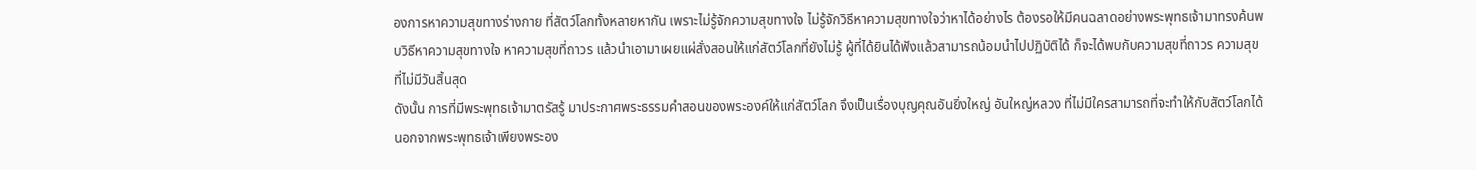องการหาความสุขทางร่างกาย ที่สัตว์โลกทั้งหลายหากัน เพราะไม่รู้จักความสุขทางใจ ไม่รู้จักวิธีหาความสุขทางใจว่าหาได้อย่างไร ต้องรอให้มีคนฉลาดอย่างพระพุทธเจ้ามาทรงค้นพบวิธีหาความสุขทางใจ หาความสุขที่ถาวร แล้วนำเอามาเผยแผ่สั่งสอนให้แก่สัตว์โลกที่ยังไม่รู้ ผู้ที่ได้ยินได้ฟังแล้วสามารถน้อมนำไปปฏิบัติได้ ก็จะได้พบกับความสุขที่ถาวร ความสุขที่ไม่มีวันสิ้นสุด
ดังนั้น การที่มีพระพุทธเจ้ามาตรัสรู้ มาประกาศพระธรรมคำสอนของพระองค์ให้แก่สัตว์โลก จึงเป็นเรื่องบุญคุณอันยิ่งใหญ่ อันใหญ่หลวง ที่ไม่มีใครสามารถที่จะทำให้กับสัตว์โลกได้ นอกจากพระพุทธเจ้าเพียงพระอง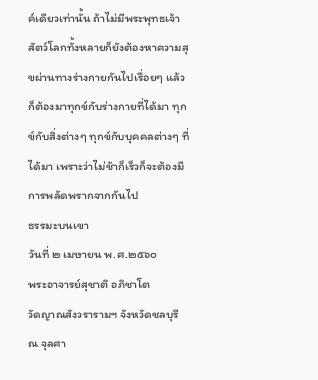ค์เดียวเท่านั้น ถ้าไม่มีพระพุทธเจ้า สัตว์โลกทั้งหลายก็ยังต้องหาความสุขผ่านทางร่างกายกันไปเรื่อยๆ แล้วก็ต้องมาทุกข์กับร่างกายที่ได้มา ทุกข์กับสิ่งต่างๆ ทุกข์กับบุคคลต่างๆ ที่ได้มา เพราะว่าไม่ช้าก็เร็วก็จะต้องมีการพลัดพรากจากกันไป
ธรรมะบนเขา
วันที่ ๒ เมษายน พ.ศ.๒๕๖๐
พระอาจารย์สุชาติ อภิชาโต
วัดญาณสังวรารามฯ จังหวัดชลบุรี
ณ จุลศา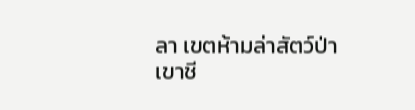ลา เขตห้ามล่าสัตว์ป่าเขาชี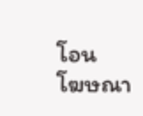โอน
โฆษณา